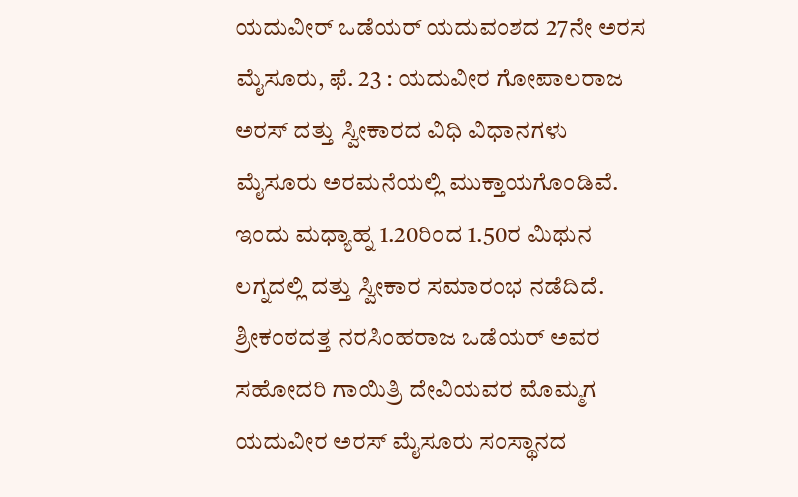ಯದುವೀರ್ ಒಡೆಯರ್ ಯದುವಂಶದ 27ನೇ ಅರಸ
ಮೈಸೂರು, ಫೆ. 23 : ಯದುವೀರ ಗೋಪಾಲರಾಜ ಅರಸ್ ದತ್ತು ಸ್ವೀಕಾರದ ವಿಧಿ ವಿಧಾನಗಳು ಮೈಸೂರು ಅರಮನೆಯಲ್ಲಿ ಮುಕ್ತಾಯಗೊಂಡಿವೆ. ಇಂದು ಮಧ್ಯಾಹ್ನ 1.20ರಿಂದ 1.50ರ ಮಿಥುನ ಲಗ್ನದಲ್ಲಿ ದತ್ತು ಸ್ವೀಕಾರ ಸಮಾರಂಭ ನಡೆದಿದೆ.
ಶ್ರೀಕಂಠದತ್ತ ನರಸಿಂಹರಾಜ ಒಡೆಯರ್ ಅವರ ಸಹೋದರಿ ಗಾಯಿತ್ರಿ ದೇವಿಯವರ ಮೊಮ್ಮಗ ಯದುವೀರ ಅರಸ್ ಮೈಸೂರು ಸಂಸ್ಥಾನದ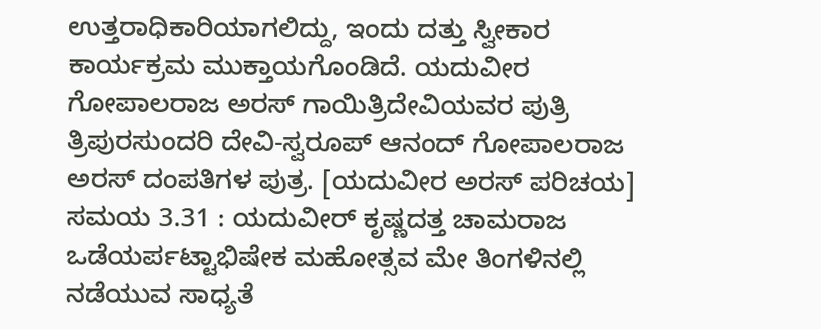ಉತ್ತರಾಧಿಕಾರಿಯಾಗಲಿದ್ದು, ಇಂದು ದತ್ತು ಸ್ವೀಕಾರ ಕಾರ್ಯಕ್ರಮ ಮುಕ್ತಾಯಗೊಂಡಿದೆ. ಯದುವೀರ ಗೋಪಾಲರಾಜ ಅರಸ್ ಗಾಯಿತ್ರಿದೇವಿಯವರ ಪುತ್ರಿ ತ್ರಿಪುರಸುಂದರಿ ದೇವಿ-ಸ್ವರೂಪ್ ಆನಂದ್ ಗೋಪಾಲರಾಜ ಅರಸ್ ದಂಪತಿಗಳ ಪುತ್ರ. [ಯದುವೀರ ಅರಸ್ ಪರಿಚಯ]
ಸಮಯ 3.31 : ಯದುವೀರ್ ಕೃಷ್ಣದತ್ತ ಚಾಮರಾಜ ಒಡೆಯರ್ಪಟ್ಟಾಭಿಷೇಕ ಮಹೋತ್ಸವ ಮೇ ತಿಂಗಳಿನಲ್ಲಿ ನಡೆಯುವ ಸಾಧ್ಯತೆ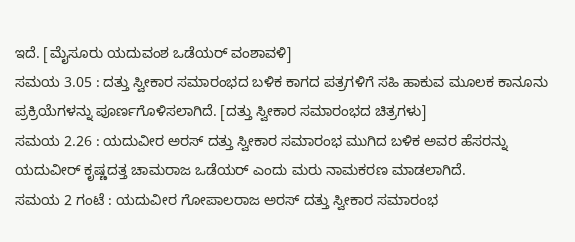ಇದೆ. [ಮೈಸೂರು ಯದುವಂಶ ಒಡೆಯರ್ ವಂಶಾವಳಿ]
ಸಮಯ 3.05 : ದತ್ತು ಸ್ವೀಕಾರ ಸಮಾರಂಭದ ಬಳಿಕ ಕಾಗದ ಪತ್ರಗಳಿಗೆ ಸಹಿ ಹಾಕುವ ಮೂಲಕ ಕಾನೂನು ಪ್ರಕ್ರಿಯೆಗಳನ್ನು ಪೂರ್ಣಗೊಳಿಸಲಾಗಿದೆ. [ದತ್ತು ಸ್ವೀಕಾರ ಸಮಾರಂಭದ ಚಿತ್ರಗಳು]
ಸಮಯ 2.26 : ಯದುವೀರ ಅರಸ್ ದತ್ತು ಸ್ವೀಕಾರ ಸಮಾರಂಭ ಮುಗಿದ ಬಳಿಕ ಅವರ ಹೆಸರನ್ನು ಯದುವೀರ್ ಕೃಷ್ಣದತ್ತ ಚಾಮರಾಜ ಒಡೆಯರ್ ಎಂದು ಮರು ನಾಮಕರಣ ಮಾಡಲಾಗಿದೆ.
ಸಮಯ 2 ಗಂಟೆ : ಯದುವೀರ ಗೋಪಾಲರಾಜ ಅರಸ್ ದತ್ತು ಸ್ವೀಕಾರ ಸಮಾರಂಭ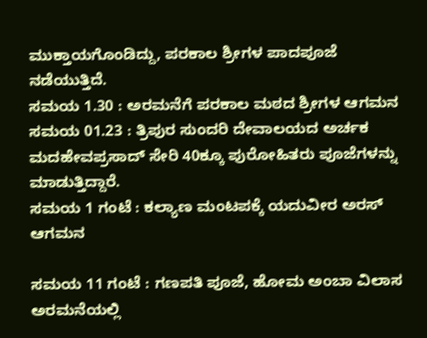ಮುಕ್ತಾಯಗೊಂಡಿದ್ದು, ಪರಕಾಲ ಶ್ರೀಗಳ ಪಾದಪೂಜೆ ನಡೆಯುತ್ತಿದೆ.
ಸಮಯ 1.30 : ಅರಮನೆಗೆ ಪರಕಾಲ ಮಠದ ಶ್ರೀಗಳ ಆಗಮನ
ಸಮಯ 01.23 : ತ್ರಿಪುರ ಸುಂದರಿ ದೇವಾಲಯದ ಅರ್ಚಕ ಮದಹೇವಪ್ರಸಾದ್ ಸೇರಿ 40ಕ್ಕೂ ಪುರೋಹಿತರು ಪೂಜೆಗಳನ್ನು ಮಾಡುತ್ತಿದ್ದಾರೆ.
ಸಮಯ 1 ಗಂಟೆ : ಕಲ್ಯಾಣ ಮಂಟಪಕ್ಕೆ ಯದುವೀರ ಅರಸ್ ಆಗಮನ

ಸಮಯ 11 ಗಂಟೆ : ಗಣಪತಿ ಪೂಜೆ, ಹೋಮ ಅಂಬಾ ವಿಲಾಸ ಅರಮನೆಯಲ್ಲಿ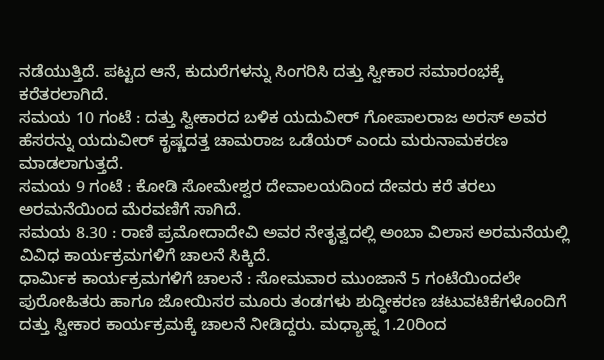ನಡೆಯುತ್ತಿದೆ. ಪಟ್ಟದ ಆನೆ, ಕುದುರೆಗಳನ್ನು ಸಿಂಗರಿಸಿ ದತ್ತು ಸ್ವೀಕಾರ ಸಮಾರಂಭಕ್ಕೆ ಕರೆತರಲಾಗಿದೆ.
ಸಮಯ 10 ಗಂಟೆ : ದತ್ತು ಸ್ವೀಕಾರದ ಬಳಿಕ ಯದುವೀರ್ ಗೋಪಾಲರಾಜ ಅರಸ್ ಅವರ ಹೆಸರನ್ನು ಯದುವೀರ್ ಕೃಷ್ಣದತ್ತ ಚಾಮರಾಜ ಒಡೆಯರ್ ಎಂದು ಮರುನಾಮಕರಣ ಮಾಡಲಾಗುತ್ತದೆ.
ಸಮಯ 9 ಗಂಟೆ : ಕೋಡಿ ಸೋಮೇಶ್ವರ ದೇವಾಲಯದಿಂದ ದೇವರು ಕರೆ ತರಲು ಅರಮನೆಯಿಂದ ಮೆರವಣಿಗೆ ಸಾಗಿದೆ.
ಸಮಯ 8.30 : ರಾಣಿ ಪ್ರಮೋದಾದೇವಿ ಅವರ ನೇತೃತ್ವದಲ್ಲಿ ಅಂಬಾ ವಿಲಾಸ ಅರಮನೆಯಲ್ಲಿ ವಿವಿಧ ಕಾರ್ಯಕ್ರಮಗಳಿಗೆ ಚಾಲನೆ ಸಿಕ್ಕಿದೆ.
ಧಾರ್ಮಿಕ ಕಾರ್ಯಕ್ರಮಗಳಿಗೆ ಚಾಲನೆ : ಸೋಮವಾರ ಮುಂಜಾನೆ 5 ಗಂಟೆಯಿಂದಲೇ ಪುರೋಹಿತರು ಹಾಗೂ ಜೋಯಿಸರ ಮೂರು ತಂಡಗಳು ಶುದ್ಧೀಕರಣ ಚಟುವಟಿಕೆಗಳೊಂದಿಗೆ ದತ್ತು ಸ್ವೀಕಾರ ಕಾರ್ಯಕ್ರಮಕ್ಕೆ ಚಾಲನೆ ನೀಡಿದ್ದರು. ಮಧ್ಯಾಹ್ನ 1.20ರಿಂದ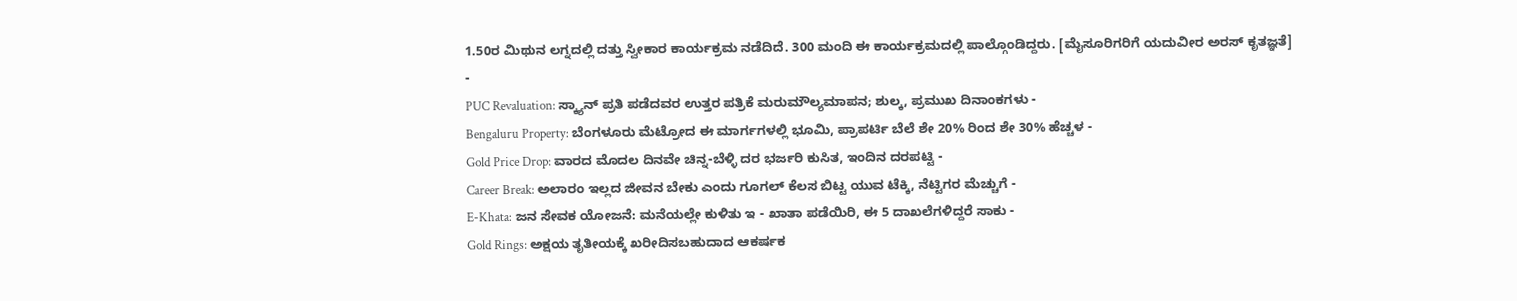1.50ರ ಮಿಥುನ ಲಗ್ನದಲ್ಲಿ ದತ್ತು ಸ್ವೀಕಾರ ಕಾರ್ಯಕ್ರಮ ನಡೆದಿದೆ. 300 ಮಂದಿ ಈ ಕಾರ್ಯಕ್ರಮದಲ್ಲಿ ಪಾಲ್ಗೊಂಡಿದ್ದರು. [ಮೈಸೂರಿಗರಿಗೆ ಯದುವೀರ ಅರಸ್ ಕೃತಜ್ಞತೆ]
-
PUC Revaluation: ಸ್ಕ್ಯಾನ್ ಪ್ರತಿ ಪಡೆದವರ ಉತ್ತರ ಪತ್ರಿಕೆ ಮರುಮೌಲ್ಯಮಾಪನ; ಶುಲ್ಕ, ಪ್ರಮುಖ ದಿನಾಂಕಗಳು -
Bengaluru Property: ಬೆಂಗಳೂರು ಮೆಟ್ರೋದ ಈ ಮಾರ್ಗಗಳಲ್ಲಿ ಭೂಮಿ, ಪ್ರಾಪರ್ಟಿ ಬೆಲೆ ಶೇ 20% ರಿಂದ ಶೇ 30% ಹೆಚ್ಚಳ -
Gold Price Drop: ವಾರದ ಮೊದಲ ದಿನವೇ ಚಿನ್ನ-ಬೆಳ್ಳಿ ದರ ಭರ್ಜರಿ ಕುಸಿತ, ಇಂದಿನ ದರಪಟ್ಟಿ -
Career Break: ಅಲಾರಂ ಇಲ್ಲದ ಜೀವನ ಬೇಕು ಎಂದು ಗೂಗಲ್ ಕೆಲಸ ಬಿಟ್ಟ ಯುವ ಟೆಕ್ಕಿ, ನೆಟ್ಟಿಗರ ಮೆಚ್ಚುಗೆ -
E-Khata: ಜನ ಸೇವಕ ಯೋಜನೆ: ಮನೆಯಲ್ಲೇ ಕುಳಿತು ಇ - ಖಾತಾ ಪಡೆಯಿರಿ, ಈ 5 ದಾಖಲೆಗಳಿದ್ದರೆ ಸಾಕು -
Gold Rings: ಅಕ್ಷಯ ತೃತೀಯಕ್ಕೆ ಖರೀದಿಸಬಹುದಾದ ಆಕರ್ಷಕ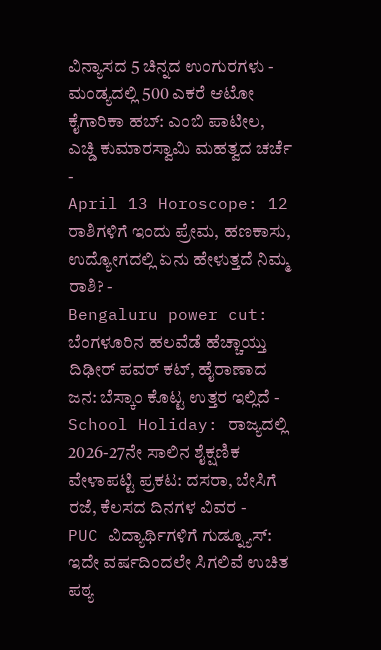ವಿನ್ಯಾಸದ 5 ಚಿನ್ನದ ಉಂಗುರಗಳು -
ಮಂಡ್ಯದಲ್ಲಿ 500 ಎಕರೆ ಆಟೋ ಕೈಗಾರಿಕಾ ಹಬ್: ಎಂಬಿ ಪಾಟೀಲ, ಎಚ್ಡಿ ಕುಮಾರಸ್ವಾಮಿ ಮಹತ್ವದ ಚರ್ಚೆ -
April 13 Horoscope: 12 ರಾಶಿಗಳಿಗೆ ಇಂದು ಪ್ರೇಮ, ಹಣಕಾಸು, ಉದ್ಯೋಗದಲ್ಲಿ ಏನು ಹೇಳುತ್ತದೆ ನಿಮ್ಮ ರಾಶಿ? -
Bengaluru power cut: ಬೆಂಗಳೂರಿನ ಹಲವೆಡೆ ಹೆಚ್ಚಾಯ್ತು ದಿಢೀರ್ ಪವರ್ ಕಟ್, ಹೈರಾಣಾದ ಜನ: ಬೆಸ್ಕಾಂ ಕೊಟ್ಟ ಉತ್ತರ ಇಲ್ಲಿದೆ -
School Holiday: ರಾಜ್ಯದಲ್ಲಿ 2026-27ನೇ ಸಾಲಿನ ಶೈಕ್ಷಣಿಕ ವೇಳಾಪಟ್ಟಿ ಪ್ರಕಟ: ದಸರಾ, ಬೇಸಿಗೆ ರಜೆ, ಕೆಲಸದ ದಿನಗಳ ವಿವರ -
PUC ವಿದ್ಯಾರ್ಥಿಗಳಿಗೆ ಗುಡ್ನ್ಯೂಸ್: ಇದೇ ವರ್ಷದಿಂದಲೇ ಸಿಗಲಿವೆ ಉಚಿತ ಪಠ್ಯ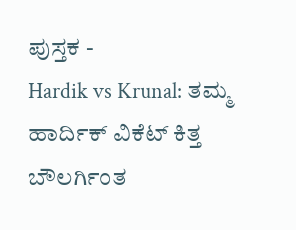ಪುಸ್ತಕ -
Hardik vs Krunal: ತಮ್ಮ ಹಾರ್ದಿಕ್ ವಿಕೆಟ್ ಕಿತ್ತ ಬೌಲರ್ಗಿಂತ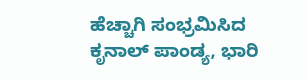ಹೆಚ್ಚಾಗಿ ಸಂಭ್ರಮಿಸಿದ ಕೃನಾಲ್ ಪಾಂಡ್ಯ, ಭಾರಿ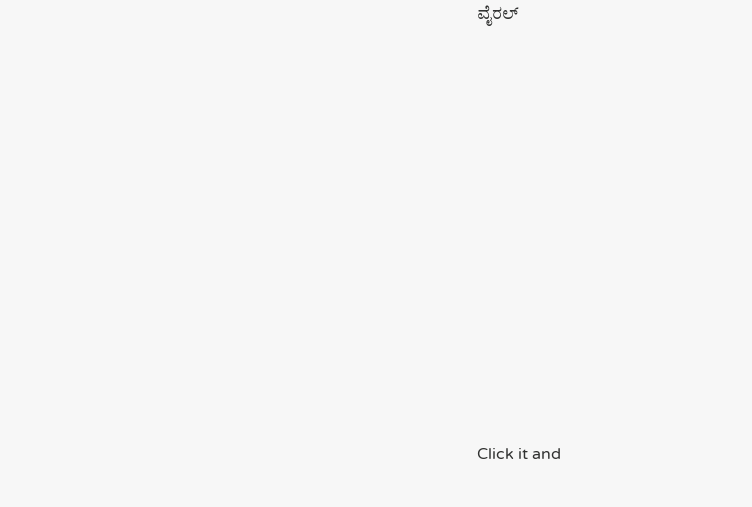ವೈರಲ್














Click it and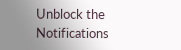Unblock the Notifications